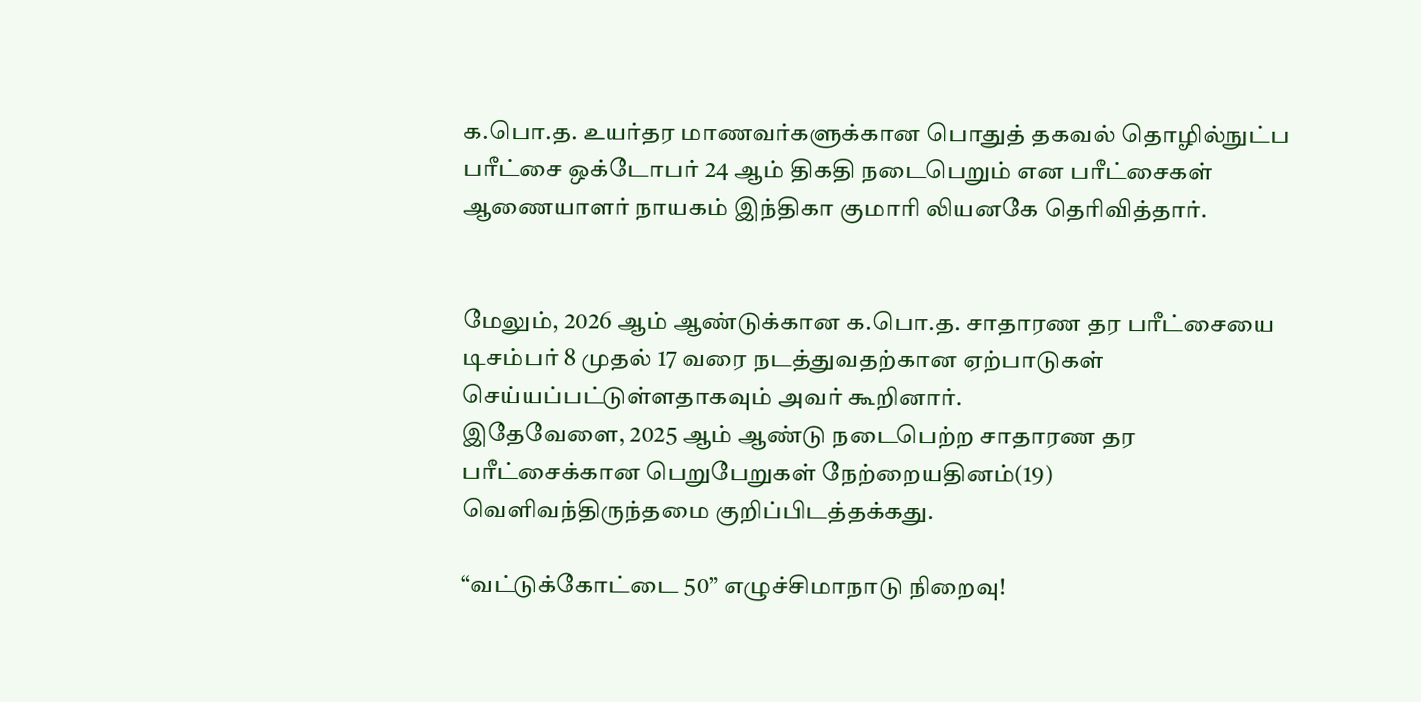க.பொ.த. உயர்தர மாணவர்களுக்கான பொதுத் தகவல் தொழில்நுட்ப பரீட்சை ஒக்டோபர் 24 ஆம் திகதி நடைபெறும் என பரீட்சைகள் ஆணையாளர் நாயகம் இந்திகா குமாரி லியனகே தெரிவித்தார்.


மேலும், 2026 ஆம் ஆண்டுக்கான க.பொ.த. சாதாரண தர பரீட்சையை டிசம்பர் 8 முதல் 17 வரை நடத்துவதற்கான ஏற்பாடுகள் செய்யப்பட்டுள்ளதாகவும் அவர் கூறினார்.
இதேவேளை, 2025 ஆம் ஆண்டு நடைபெற்ற சாதாரண தர பரீட்சைக்கான பெறுபேறுகள் நேற்றையதினம்(19) வெளிவந்திருந்தமை குறிப்பிடத்தக்கது.

“வட்டுக்கோட்டை 50” எழுச்சிமாநாடு நிறைவு!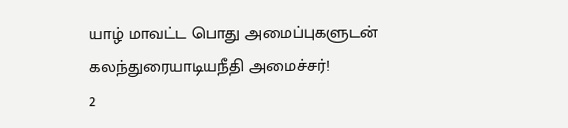யாழ் மாவட்ட பொது அமைப்புகளுடன் கலந்துரையாடியநீதி அமைச்சர்!
2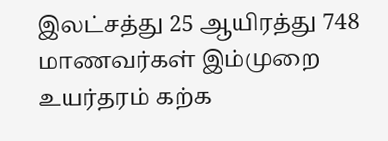இலட்சத்து 25 ஆயிரத்து 748 மாணவர்கள் இம்முறை உயர்தரம் கற்க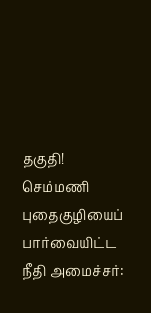தகுதி!
செம்மணி புதைகுழியைப் பார்வையிட்ட நீதி அமைச்சர்: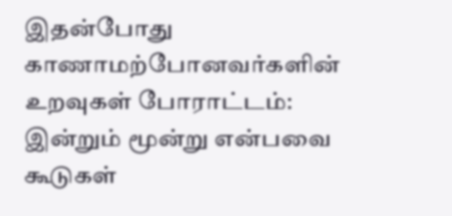இதன்போது காணாமற்போனவர்களின் உறவுகள் போராட்டம்: இன்றும் மூன்று என்பவை கூடுகள்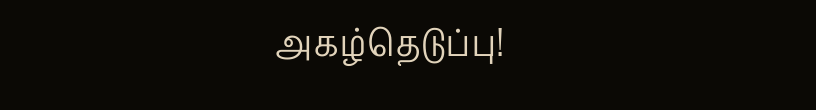அகழ்தெடுப்பு!